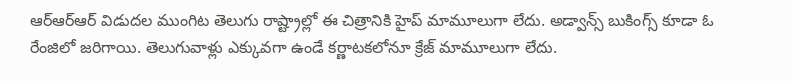ఆర్ఆర్ఆర్ విడుదల ముంగిట తెలుగు రాష్ట్రాల్లో ఈ చిత్రానికి హైప్ మామూలుగా లేదు. అడ్వాన్స్ బుకింగ్స్ కూడా ఓ రేంజిలో జరిగాయి. తెలుగువాళ్లు ఎక్కువగా ఉండే కర్ణాటకలోనూ క్రేజ్ మామూలుగా లేదు.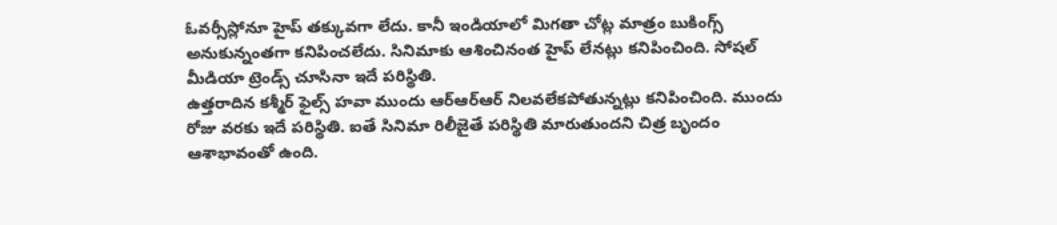ఓవర్సీస్లోనూ హైప్ తక్కువగా లేదు. కానీ ఇండియాలో మిగతా చోట్ల మాత్రం బుకింగ్స్ అనుకున్నంతగా కనిపించలేదు. సినిమాకు ఆశించినంత హైప్ లేనట్లు కనిపించింది. సోషల్ మీడియా ట్రెండ్స్ చూసినా ఇదే పరిస్థితి.
ఉత్తరాదిన కశ్మీర్ ఫైల్స్ హవా ముందు ఆర్ఆర్ఆర్ నిలవలేకపోతున్నట్లు కనిపించింది. ముందు రోజు వరకు ఇదే పరిస్థితి. ఐతే సినిమా రిలీజైతే పరిస్థితి మారుతుందని చిత్ర బృందం ఆశాభావంతో ఉంది.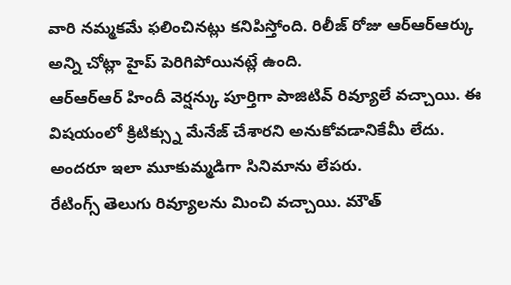వారి నమ్మకమే ఫలించినట్లు కనిపిస్తోంది. రిలీజ్ రోజు ఆర్ఆర్ఆర్కు అన్ని చోట్లా హైప్ పెరిగిపోయినట్లే ఉంది.
ఆర్ఆర్ఆర్ హిందీ వెర్షన్కు పూర్తిగా పాజిటివ్ రివ్యూలే వచ్చాయి. ఈ విషయంలో క్రిటిక్స్ను మేనేజ్ చేశారని అనుకోవడానికేమీ లేదు. అందరూ ఇలా మూకుమ్మడిగా సినిమాను లేపరు.
రేటింగ్స్ తెలుగు రివ్యూలను మించి వచ్చాయి. మౌత్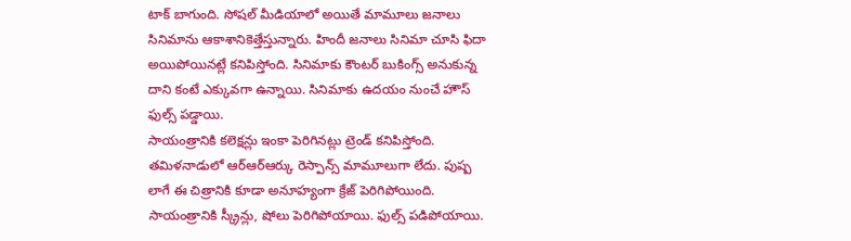టాక్ బాగుంది. సోషల్ మీడియాలో అయితే మామూలు జనాలు సినిమాను ఆకాశానికెత్తేస్తున్నారు. హిందీ జనాలు సినిమా చూసి ఫిదా అయిపోయినట్లే కనిపిస్తోంది. సినిమాకు కౌంటర్ బుకింగ్స్ అనుకున్న దాని కంటే ఎక్కువగా ఉన్నాయి. సినిమాకు ఉదయం నుంచే హౌస్ ఫుల్స్ పడ్డాయి.
సాయంత్రానికి కలెక్షన్లు ఇంకా పెరిగినట్లు ట్రెండ్ కనిపిస్తోంది. తమిళనాడులో ఆర్ఆర్ఆర్కు రెస్పాన్స్ మామూలుగా లేదు. పుష్ప లాగే ఈ చిత్రానికి కూడా అనూహ్యంగా క్రేజ్ పెరిగిపోయింది. సాయంత్రానికి స్క్రీన్లు, షోలు పెరిగిపోయాయి. ఫుల్స్ పడిపోయాయి.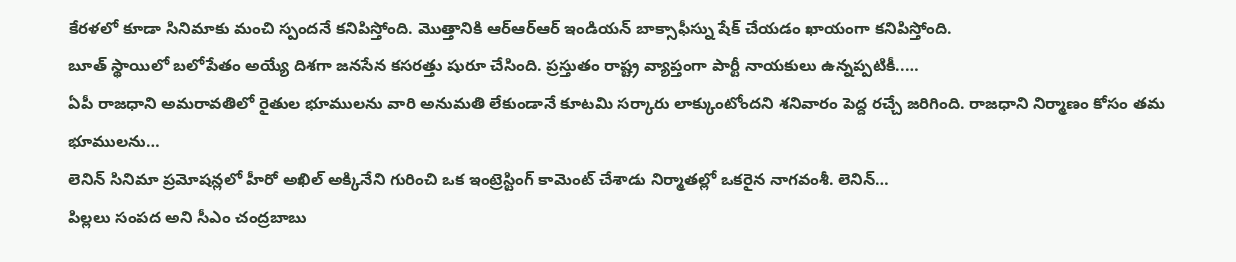కేరళలో కూడా సినిమాకు మంచి స్పందనే కనిపిస్తోంది. మొత్తానికి ఆర్ఆర్ఆర్ ఇండియన్ బాక్సాఫీస్ను షేక్ చేయడం ఖాయంగా కనిపిస్తోంది.
బూత్ స్థాయిలో బలోపేతం అయ్యే దిశగా జనసేన కసరత్తు షురూ చేసింది. ప్రస్తుతం రాష్ట్ర వ్యాప్తంగా పార్టీ నాయకులు ఉన్నప్పటికీ..…
ఏపీ రాజధాని అమరావతిలో రైతుల భూములను వారి అనుమతి లేకుండానే కూటమి సర్కారు లాక్కుంటోందని శనివారం పెద్ద రచ్చే జరిగింది. రాజధాని నిర్మాణం కోసం తమ భూములను…
లెనిన్ సినిమా ప్రమోషన్లలో హీరో అఖిల్ అక్కినేని గురించి ఒక ఇంట్రెస్టింగ్ కామెంట్ చేశాడు నిర్మాతల్లో ఒకరైన నాగవంశీ. లెనిన్…
పిల్లలు సంపద అని సీఎం చంద్రబాబు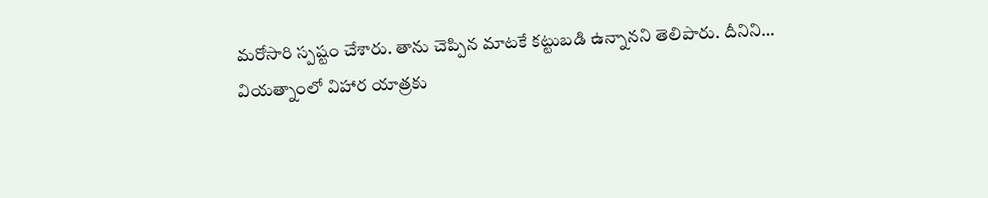మరోసారి స్పష్టం చేశారు. తాను చెప్పిన మాటకే కట్టుబడి ఉన్నానని తెలిపారు. దీనిని…
వియత్నాంలో విహార యాత్రకు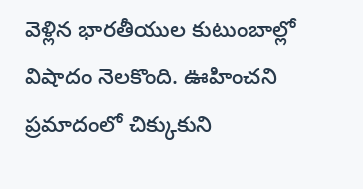వెళ్లిన భారతీయుల కుటుంబాల్లో విషాదం నెలకొంది. ఊహించని ప్రమాదంలో చిక్కుకుని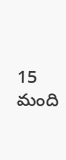15 మంది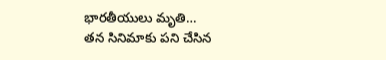భారతీయులు మృతి…
తన సినిమాకు పని చేసిన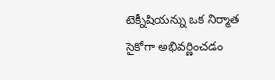టెక్నీషియన్ను ఒక నిర్మాత సైకోగా అభివర్ణించడం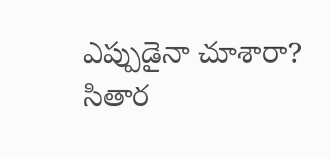ఎప్పుడైనా చూశారా? సితార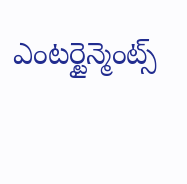ఎంటర్టైన్మెంట్స్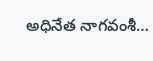అధినేత నాగవంశీ…